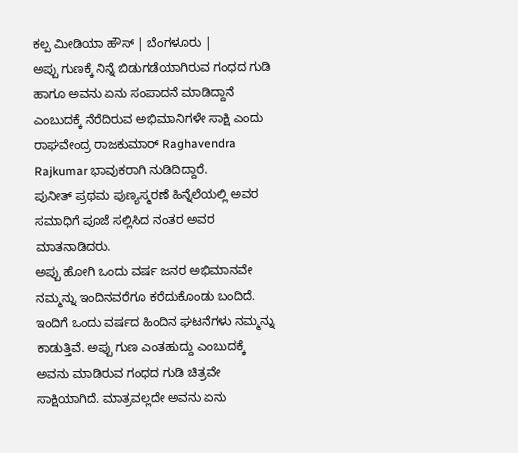ಕಲ್ಪ ಮೀಡಿಯಾ ಹೌಸ್ | ಬೆಂಗಳೂರು |
ಅಪ್ಪು ಗುಣಕ್ಕೆ ನಿನ್ನೆ ಬಿಡುಗಡೆಯಾಗಿರುವ ಗಂಧದ ಗುಡಿ ಹಾಗೂ ಅವನು ಏನು ಸಂಪಾದನೆ ಮಾಡಿದ್ದಾನೆ ಎಂಬುದಕ್ಕೆ ನೆರೆದಿರುವ ಅಭಿಮಾನಿಗಳೇ ಸಾಕ್ಷಿ ಎಂದು ರಾಘವೇಂದ್ರ ರಾಜಕುಮಾರ್ Raghavendra Rajkumar ಭಾವುಕರಾಗಿ ನುಡಿದಿದ್ದಾರೆ.
ಪುನೀತ್ ಪ್ರಥಮ ಪುಣ್ಯಸ್ಮರಣೆ ಹಿನ್ನೆಲೆಯಲ್ಲಿ ಅವರ ಸಮಾಧಿಗೆ ಪೂಜೆ ಸಲ್ಲಿಸಿದ ನಂತರ ಅವರ ಮಾತನಾಡಿದರು.
ಅಪ್ಪು ಹೋಗಿ ಒಂದು ವರ್ಷ ಜನರ ಅಭಿಮಾನವೇ ನಮ್ಮನ್ನು ಇಂದಿನವರೆಗೂ ಕರೆದುಕೊಂಡು ಬಂದಿದೆ. ಇಂದಿಗೆ ಒಂದು ವರ್ಷದ ಹಿಂದಿನ ಘಟನೆಗಳು ನಮ್ಮನ್ನು ಕಾಡುತ್ತಿವೆ. ಅಪ್ಪು ಗುಣ ಎಂತಹುದ್ದು ಎಂಬುದಕ್ಕೆ ಅವನು ಮಾಡಿರುವ ಗಂಧದ ಗುಡಿ ಚಿತ್ರವೇ ಸಾಕ್ಷಿಯಾಗಿದೆ. ಮಾತ್ರವಲ್ಲದೇ ಅವನು ಏನು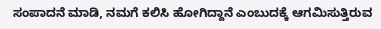ಸಂಪಾದನೆ ಮಾಡಿ, ನಮಗೆ ಕಲಿಸಿ ಹೋಗಿದ್ದಾನೆ ಎಂಬುದಕ್ಕೆ ಆಗಮಿಸುತ್ತಿರುವ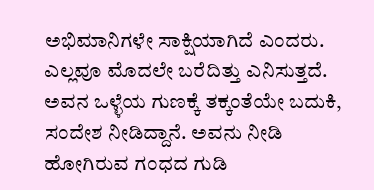ಅಭಿಮಾನಿಗಳೇ ಸಾಕ್ಷಿಯಾಗಿದೆ ಎಂದರು.
ಎಲ್ಲವೂ ಮೊದಲೇ ಬರೆದಿತ್ತು ಎನಿಸುತ್ತದೆ. ಅವನ ಒಳ್ಳೆಯ ಗುಣಕ್ಕೆ ತಕ್ಕಂತೆಯೇ ಬದುಕಿ, ಸಂದೇಶ ನೀಡಿದ್ದಾನೆ. ಅವನು ನೀಡಿ ಹೋಗಿರುವ ಗಂಧದ ಗುಡಿ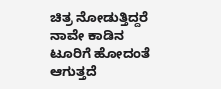ಚಿತ್ರ ನೋಡುತ್ತಿದ್ದರೆ ನಾವೇ ಕಾಡಿನ ಟೂರಿಗೆ ಹೋದಂತೆ ಆಗುತ್ತದೆ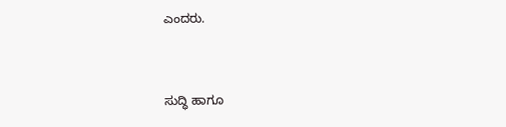ಎಂದರು.


ಸುದ್ಧಿ ಹಾಗೂ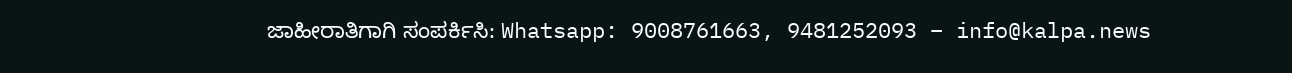ಜಾಹೀರಾತಿಗಾಗಿ ಸಂಪರ್ಕಿಸಿ: Whatsapp: 9008761663, 9481252093 – info@kalpa.news